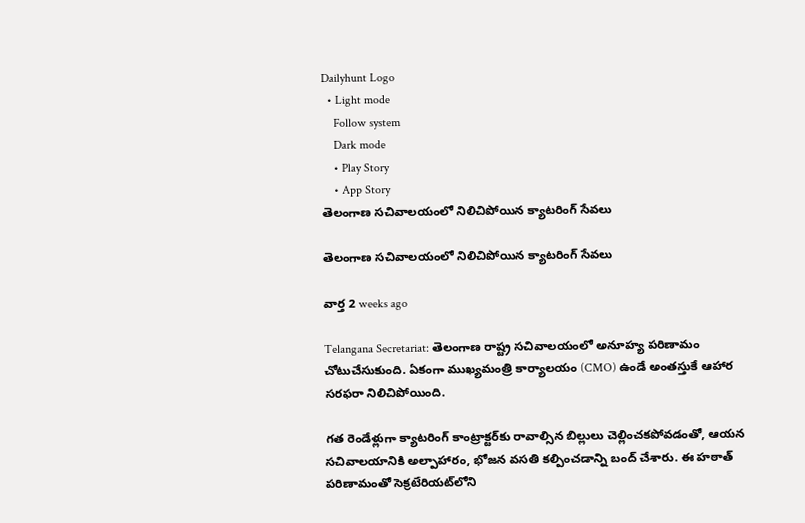Dailyhunt Logo
  • Light mode
    Follow system
    Dark mode
    • Play Story
    • App Story
తెలంగాణ సచివాలయంలో నిలిచిపోయిన క్యాటరింగ్ సేవలు

తెలంగాణ సచివాలయంలో నిలిచిపోయిన క్యాటరింగ్ సేవలు

వార్త 2 weeks ago

Telangana Secretariat: తెలంగాణ రాష్ట్ర సచివాలయంలో అనూహ్య పరిణామం చోటుచేసుకుంది. ఏకంగా ముఖ్యమంత్రి కార్యాలయం (CMO) ఉండే అంతస్తుకే ఆహార సరఫరా నిలిచిపోయింది.

గత రెండేళ్లుగా క్యాటరింగ్ కాంట్రాక్టర్‌కు రావాల్సిన బిల్లులు చెల్లించకపోవడంతో, ఆయన సచివాలయానికి అల్పాహారం, భోజన వసతి కల్పించడాన్ని బంద్ చేశారు. ఈ హఠాత్ పరిణామంతో సెక్రటేరియట్‌లోని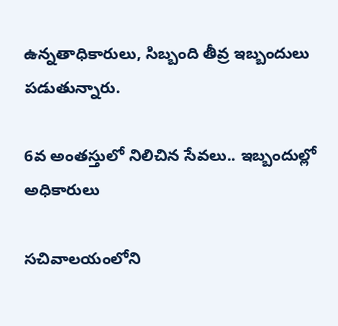ఉన్నతాధికారులు, సిబ్బంది తీవ్ర ఇబ్బందులు పడుతున్నారు.

6వ అంతస్తులో నిలిచిన సేవలు.. ఇబ్బందుల్లో అధికారులు

సచివాలయంలోని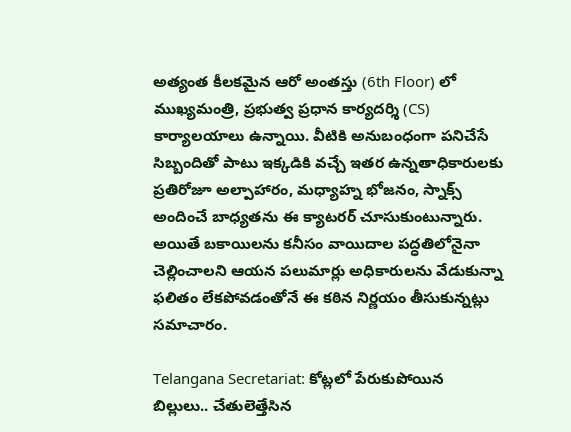అత్యంత కీలకమైన ఆరో అంతస్తు (6th Floor) లో ముఖ్యమంత్రి, ప్రభుత్వ ప్రధాన కార్యదర్శి (CS) కార్యాలయాలు ఉన్నాయి. వీటికి అనుబంధంగా పనిచేసే సిబ్బందితో పాటు ఇక్కడికి వచ్చే ఇతర ఉన్నతాధికారులకు ప్రతిరోజూ అల్పాహారం, మధ్యాహ్న భోజనం, స్నాక్స్ అందించే బాధ్యతను ఈ క్యాటరర్ చూసుకుంటున్నారు. అయితే బకాయిలను కనీసం వాయిదాల పద్ధతిలోనైనా చెల్లించాలని ఆయన పలుమార్లు అధికారులను వేడుకున్నా ఫలితం లేకపోవడంతోనే ఈ కఠిన నిర్ణయం తీసుకున్నట్లు సమాచారం.

Telangana Secretariat: కోట్లలో పేరుకుపోయిన బిల్లులు.. చేతులెత్తేసిన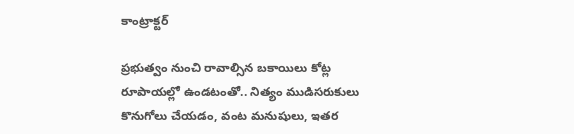కాంట్రాక్టర్

ప్రభుత్వం నుంచి రావాల్సిన బకాయిలు కోట్ల రూపాయల్లో ఉండటంతో.. నిత్యం ముడిసరుకులు కొనుగోలు చేయడం, వంట మనుషులు, ఇతర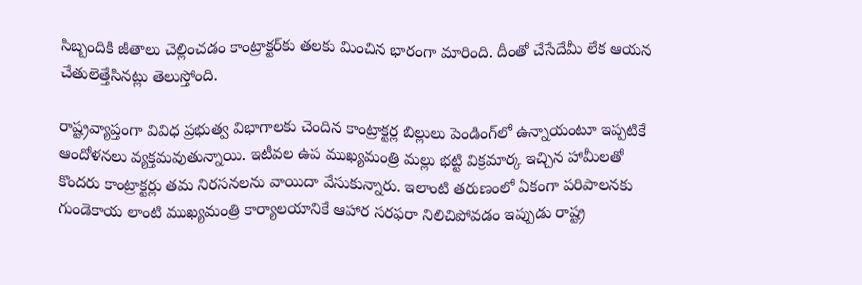సిబ్బందికి జీతాలు చెల్లించడం కాంట్రాక్టర్‌కు తలకు మించిన భారంగా మారింది. దీంతో చేసేదేమీ లేక ఆయన చేతులెత్తేసినట్లు తెలుస్తోంది.

రాష్ట్రవ్యాప్తంగా వివిధ ప్రభుత్వ విభాగాలకు చెందిన కాంట్రాక్టర్ల బిల్లులు పెండింగ్‌లో ఉన్నాయంటూ ఇప్పటికే ఆందోళనలు వ్యక్తమవుతున్నాయి. ఇటీవల ఉప ముఖ్యమంత్రి మల్లు భట్టి విక్రమార్క ఇచ్చిన హామీలతో కొందరు కాంట్రాక్టర్లు తమ నిరసనలను వాయిదా వేసుకున్నారు. ఇలాంటి తరుణంలో ఏకంగా పరిపాలనకు గుండెకాయ లాంటి ముఖ్యమంత్రి కార్యాలయానికే ఆహార సరఫరా నిలిచిపోవడం ఇప్పుడు రాష్ట్ర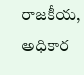రాజకీయ, అధికార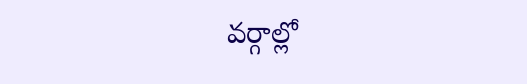వర్గాల్లో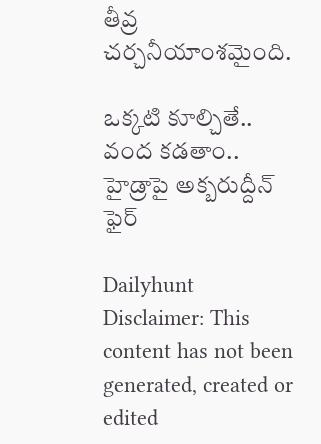తీవ్ర చర్చనీయాంశమైంది.

ఒక్కటి కూల్చితే.. వంద కడతాం.. హైడ్రాపై అక్బరుద్దీన్ ఫైర్

Dailyhunt
Disclaimer: This content has not been generated, created or edited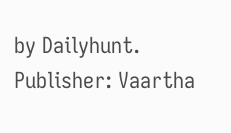by Dailyhunt. Publisher: Vaartha